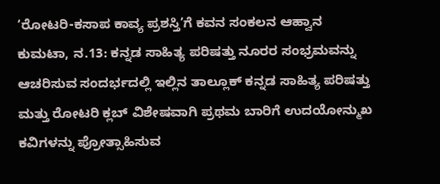‘ರೋಟರಿ-ಕಸಾಪ ಕಾವ್ಯ ಪ್ರಶಸ್ತಿ’ಗೆ ಕವನ ಸಂಕಲನ ಆಹ್ವಾನ
ಕುಮಟಾ, ನ.13: ಕನ್ನಡ ಸಾಹಿತ್ಯ ಪರಿಷತ್ತು ನೂರರ ಸಂಭ್ರಮವನ್ನು ಆಚರಿಸುವ ಸಂದರ್ಭದಲ್ಲಿ ಇಲ್ಲಿನ ತಾಲ್ಲೂಕ್ ಕನ್ನಡ ಸಾಹಿತ್ಯ ಪರಿಷತ್ತು ಮತ್ತು ರೋಟರಿ ಕ್ಲಬ್ ವಿಶೇಷವಾಗಿ ಪ್ರಥಮ ಬಾರಿಗೆ ಉದಯೋನ್ಮುಖ ಕವಿಗಳನ್ನು ಪ್ರೋತ್ಸಾಹಿಸುವ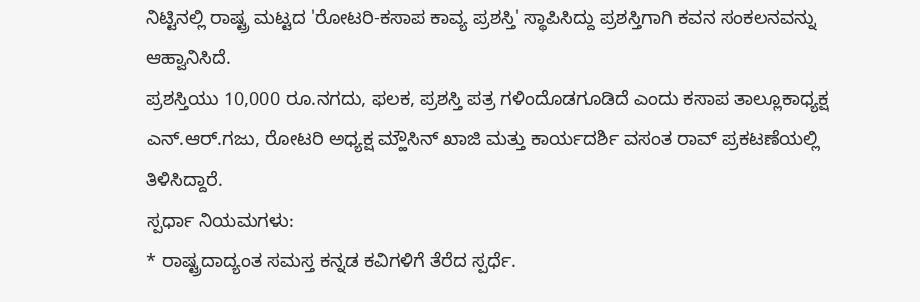ನಿಟ್ಟಿನಲ್ಲಿ ರಾಷ್ಟ್ರ ಮಟ್ಟದ 'ರೋಟರಿ-ಕಸಾಪ ಕಾವ್ಯ ಪ್ರಶಸ್ತಿ' ಸ್ಥಾಪಿಸಿದ್ದು ಪ್ರಶಸ್ತಿಗಾಗಿ ಕವನ ಸಂಕಲನವನ್ನು ಆಹ್ವಾನಿಸಿದೆ.
ಪ್ರಶಸ್ತಿಯು 10,000 ರೂ.ನಗದು, ಫಲಕ, ಪ್ರಶಸ್ತಿ ಪತ್ರ ಗಳಿಂದೊಡಗೂಡಿದೆ ಎಂದು ಕಸಾಪ ತಾಲ್ಲೂಕಾಧ್ಯಕ್ಷ ಎನ್.ಆರ್.ಗಜು, ರೋಟರಿ ಅಧ್ಯಕ್ಷ ಮ್ಹೌಸಿನ್ ಖಾಜಿ ಮತ್ತು ಕಾರ್ಯದರ್ಶಿ ವಸಂತ ರಾವ್ ಪ್ರಕಟಣೆಯಲ್ಲಿ ತಿಳಿಸಿದ್ದಾರೆ.
ಸ್ಪರ್ಧಾ ನಿಯಮಗಳು:
* ರಾಷ್ಟ್ರದಾದ್ಯಂತ ಸಮಸ್ತ ಕನ್ನಡ ಕವಿಗಳಿಗೆ ತೆರೆದ ಸ್ಪರ್ಧೆ.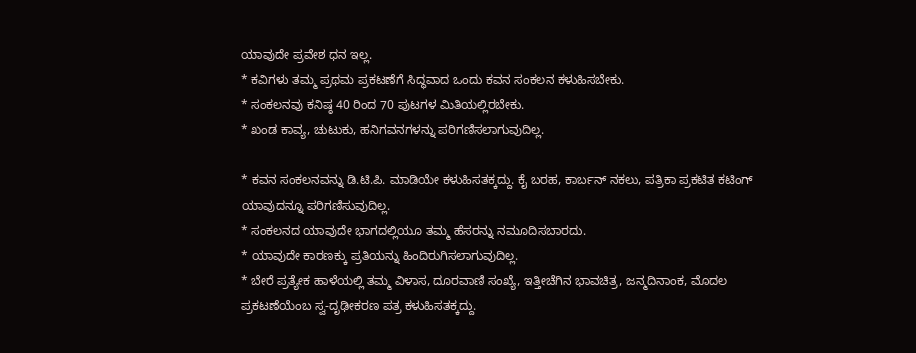ಯಾವುದೇ ಪ್ರವೇಶ ಧನ ಇಲ್ಲ.
* ಕವಿಗಳು ತಮ್ಮ ಪ್ರಥಮ ಪ್ರಕಟಣೆಗೆ ಸಿದ್ಧವಾದ ಒಂದು ಕವನ ಸಂಕಲನ ಕಳುಹಿಸಬೇಕು.
* ಸಂಕಲನವು ಕನಿಷ್ಠ 40 ರಿಂದ 70 ಪುಟಗಳ ಮಿತಿಯಲ್ಲಿರಬೇಕು.
* ಖಂಡ ಕಾವ್ಯ, ಚುಟುಕು, ಹನಿಗವನಗಳನ್ನು ಪರಿಗಣಿಸಲಾಗುವುದಿಲ್ಲ.

* ಕವನ ಸಂಕಲನವನ್ನು ಡಿ.ಟಿ.ಪಿ. ಮಾಡಿಯೇ ಕಳುಹಿಸತಕ್ಕದ್ದು. ಕೈ ಬರಹ, ಕಾರ್ಬನ್ ನಕಲು, ಪತ್ರಿಕಾ ಪ್ರಕಟಿತ ಕಟಿಂಗ್ ಯಾವುದನ್ನೂ ಪರಿಗಣಿಸುವುದಿಲ್ಲ.
* ಸಂಕಲನದ ಯಾವುದೇ ಭಾಗದಲ್ಲಿಯೂ ತಮ್ಮ ಹೆಸರನ್ನು ನಮೂದಿಸಬಾರದು.
* ಯಾವುದೇ ಕಾರಣಕ್ಕು ಪ್ರತಿಯನ್ನು ಹಿಂದಿರುಗಿಸಲಾಗುವುದಿಲ್ಲ.
* ಬೇರೆ ಪ್ರತ್ಯೇಕ ಹಾಳೆಯಲ್ಲಿ ತಮ್ಮ ವಿಳಾಸ, ದೂರವಾಣಿ ಸಂಖ್ಯೆ, ಇತ್ತೀಚೆಗಿನ ಭಾವಚಿತ್ರ, ಜನ್ಮದಿನಾಂಕ, ಮೊದಲ ಪ್ರಕಟಣೆಯೆಂಬ ಸ್ವ-ದೃಢೀಕರಣ ಪತ್ರ ಕಳುಹಿಸತಕ್ಕದ್ದು.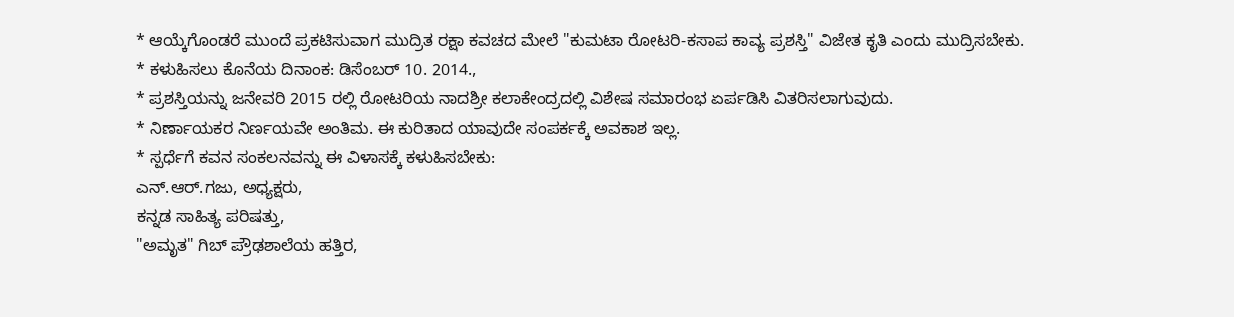* ಆಯ್ಕೆಗೊಂಡರೆ ಮುಂದೆ ಪ್ರಕಟಿಸುವಾಗ ಮುದ್ರಿತ ರಕ್ಷಾ ಕವಚದ ಮೇಲೆ "ಕುಮಟಾ ರೋಟರಿ-ಕಸಾಪ ಕಾವ್ಯ ಪ್ರಶಸ್ತಿ" ವಿಜೇತ ಕೃತಿ ಎಂದು ಮುದ್ರಿಸಬೇಕು.
* ಕಳುಹಿಸಲು ಕೊನೆಯ ದಿನಾಂಕ: ಡಿಸೆಂಬರ್ 10. 2014.,
* ಪ್ರಶಸ್ತಿಯನ್ನು ಜನೇವರಿ 2015 ರಲ್ಲಿ ರೋಟರಿಯ ನಾದಶ್ರೀ ಕಲಾಕೇಂದ್ರದಲ್ಲಿ ವಿಶೇಷ ಸಮಾರಂಭ ಏರ್ಪಡಿಸಿ ವಿತರಿಸಲಾಗುವುದು.
* ನಿರ್ಣಾಯಕರ ನಿರ್ಣಯವೇ ಅಂತಿಮ. ಈ ಕುರಿತಾದ ಯಾವುದೇ ಸಂಪರ್ಕಕ್ಕೆ ಅವಕಾಶ ಇಲ್ಲ.
* ಸ್ಪರ್ಧೆಗೆ ಕವನ ಸಂಕಲನವನ್ನು ಈ ವಿಳಾಸಕ್ಕೆ ಕಳುಹಿಸಬೇಕು:
ಎನ್.ಆರ್.ಗಜು, ಅಧ್ಯಕ್ಷರು,
ಕನ್ನಡ ಸಾಹಿತ್ಯ ಪರಿಷತ್ತು,
"ಅಮೃತ" ಗಿಬ್ ಪ್ರೌಢಶಾಲೆಯ ಹತ್ತಿರ,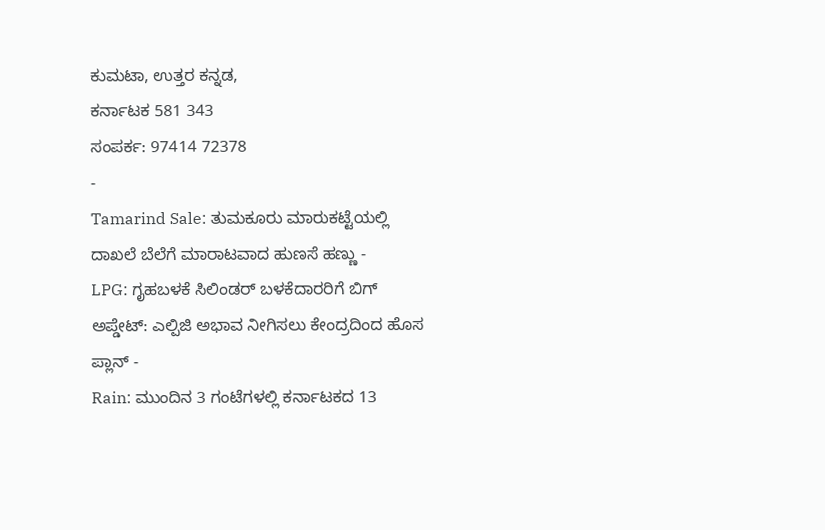ಕುಮಟಾ, ಉತ್ತರ ಕನ್ನಡ,
ಕರ್ನಾಟಕ 581 343
ಸಂಪರ್ಕ: 97414 72378
-
Tamarind Sale: ತುಮಕೂರು ಮಾರುಕಟ್ಟೆಯಲ್ಲಿ ದಾಖಲೆ ಬೆಲೆಗೆ ಮಾರಾಟವಾದ ಹುಣಸೆ ಹಣ್ಣು -
LPG: ಗೃಹಬಳಕೆ ಸಿಲಿಂಡರ್ ಬಳಕೆದಾರರಿಗೆ ಬಿಗ್ ಅಪ್ಡೇಟ್: ಎಲ್ಪಿಜಿ ಅಭಾವ ನೀಗಿಸಲು ಕೇಂದ್ರದಿಂದ ಹೊಸ ಪ್ಲಾನ್ -
Rain: ಮುಂದಿನ 3 ಗಂಟೆಗಳಲ್ಲಿ ಕರ್ನಾಟಕದ 13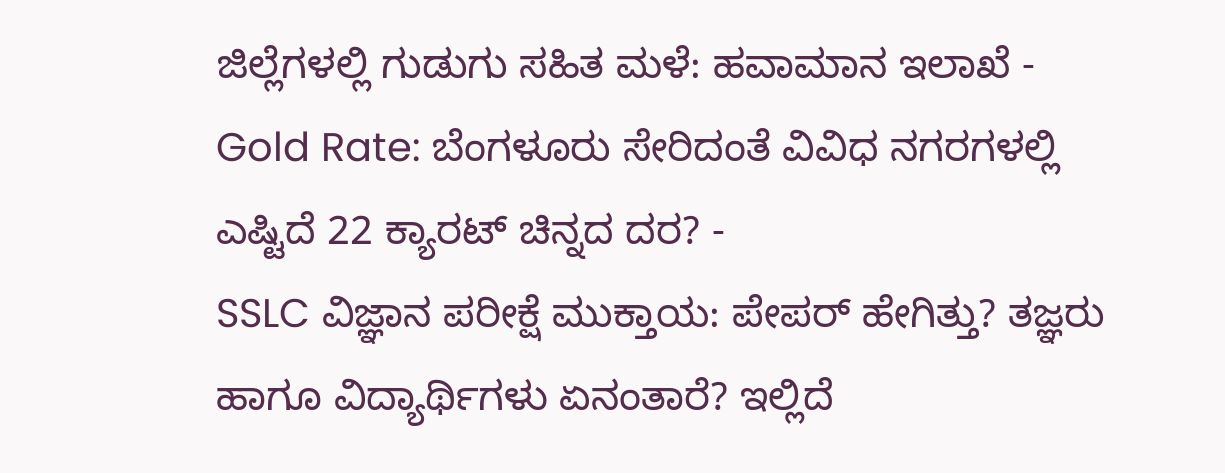ಜಿಲ್ಲೆಗಳಲ್ಲಿ ಗುಡುಗು ಸಹಿತ ಮಳೆ: ಹವಾಮಾನ ಇಲಾಖೆ -
Gold Rate: ಬೆಂಗಳೂರು ಸೇರಿದಂತೆ ವಿವಿಧ ನಗರಗಳಲ್ಲಿ ಎಷ್ಟಿದೆ 22 ಕ್ಯಾರಟ್ ಚಿನ್ನದ ದರ? -
SSLC ವಿಜ್ಞಾನ ಪರೀಕ್ಷೆ ಮುಕ್ತಾಯ: ಪೇಪರ್ ಹೇಗಿತ್ತು? ತಜ್ಞರು ಹಾಗೂ ವಿದ್ಯಾರ್ಥಿಗಳು ಏನಂತಾರೆ? ಇಲ್ಲಿದೆ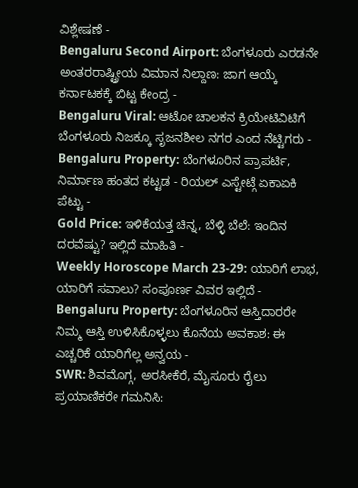ವಿಶ್ಲೇಷಣೆ -
Bengaluru Second Airport: ಬೆಂಗಳೂರು ಎರಡನೇ ಅಂತರರಾಷ್ಟ್ರೀಯ ವಿಮಾನ ನಿಲ್ದಾಣ: ಜಾಗ ಆಯ್ಕೆ ಕರ್ನಾಟಕಕ್ಕೆ ಬಿಟ್ಟ ಕೇಂದ್ರ -
Bengaluru Viral: ಆಟೋ ಚಾಲಕನ ಕ್ರಿಯೇಟಿವಿಟಿಗೆ ಬೆಂಗಳೂರು ನಿಜಕ್ಕೂ ಸೃಜನಶೀಲ ನಗರ ಎಂದ ನೆಟ್ಟಿಗರು -
Bengaluru Property: ಬೆಂಗಳೂರಿನ ಪ್ರಾಪರ್ಟಿ, ನಿರ್ಮಾಣ ಹಂತದ ಕಟ್ಟಡ - ರಿಯಲ್ ಎಸ್ಟೇಟ್ಗೆ ಏಕಾಏಕಿ ಪೆಟ್ಟು -
Gold Price: ಇಳಿಕೆಯತ್ತ ಚಿನ್ನ, ಬೆಳ್ಳಿ ಬೆಲೆ: ಇಂದಿನ ದರವೆಷ್ಟು? ಇಲ್ಲಿದೆ ಮಾಹಿತಿ -
Weekly Horoscope March 23-29: ಯಾರಿಗೆ ಲಾಭ, ಯಾರಿಗೆ ಸವಾಲು? ಸಂಪೂರ್ಣ ವಿವರ ಇಲ್ಲಿದೆ -
Bengaluru Property: ಬೆಂಗಳೂರಿನ ಆಸ್ತಿದಾರರೇ ನಿಮ್ಮ ಆಸ್ತಿ ಉಳಿಸಿಕೊಳ್ಳಲು ಕೊನೆಯ ಅವಕಾಶ: ಈ ಎಚ್ಚರಿಕೆ ಯಾರಿಗೆಲ್ಲ ಅನ್ವಯ -
SWR: ಶಿವಮೊಗ್ಗ, ಅರಸೀಕೆರೆ, ಮೈಸೂರು ರೈಲು ಪ್ರಯಾಣಿಕರೇ ಗಮನಿಸಿ: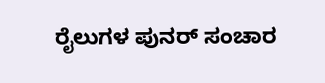ರೈಲುಗಳ ಪುನರ್ ಸಂಚಾರ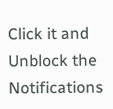Click it and Unblock the Notifications